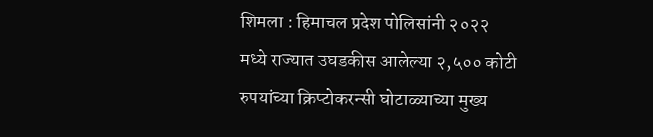शिमला : हिमाचल प्रदेश पोलिसांनी २०२२ मध्ये राज्यात उघडकीस आलेल्या २,५०० कोटी रुपयांच्या क्रिप्टोकरन्सी घोटाळ्याच्या मुख्य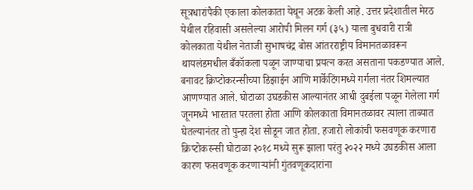सूत्रधारांपैकी एकाला कोलकाता येथून अटक केली आहे. उत्तर प्रदेशातील मेरठ येथील रहिवासी असलेल्या आरोपी मिलन गर्ग (३५) याला बुधवारी रात्री कोलकाता येथील नेताजी सुभाषचंद्र बोस आंतरराष्ट्रीय विमानतळावरून थायलंडमधील बँकॉकला पळून जाण्याचा प्रयत्न करत असताना पकडण्यात आले. बनावट क्रिप्टोकरन्सीच्या डिझाईन आणि मार्केटिंगमध्ये गर्गला नंतर शिमल्यात आणण्यात आले. घोटाळा उघडकीस आल्यानंतर आधी दुबईला पळून गेलेला गर्ग जूनमध्ये भारतात परतला होता आणि कोलकाता विमानतळावर त्याला ताब्यात घेतल्यानंतर तो पुन्हा देश सोडून जात होता. हजारो लोकांची फसवणूक करणारा क्रिप्टोकरन्सी घोटाळा २०१८ मध्ये सुरू झाला परंतु २०२२ मध्ये उघडकीस आला कारण फसवणूक करणाऱ्यांनी गुंतवणूकदारांना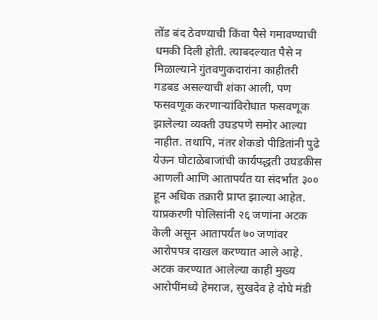तोंड बंद ठेवण्याची किंवा पैसे गमावण्याची धमकी दिली होती. त्याबदल्यात पैसे न मिळाल्याने गुंतवणुकदारांना काहीतरी गडबड असल्याची शंका आली, पण फसवणूक करणाऱ्यांविरोधात फसवणूक झालेल्या व्यक्ती उघडपणे समोर आल्या नाहीत. तथापि, नंतर शेकडो पीडितांनी पुढे येऊन घोटाळेबाजांची कार्यपद्धती उघडकीस आणली आणि आतापर्यंत या संदर्भात ३०० हून अधिक तक्रारी प्राप्त झाल्या आहेत. याप्रकरणी पोलिसांनी २६ जणांना अटक केली असून आतापर्यंत ७० जणांवर आरोपपत्र दाखल करण्यात आले आहे. अटक करण्यात आलेल्या काही मुख्य आरोपींमध्ये हेमराज, सुखदेव हे दोघे मंडी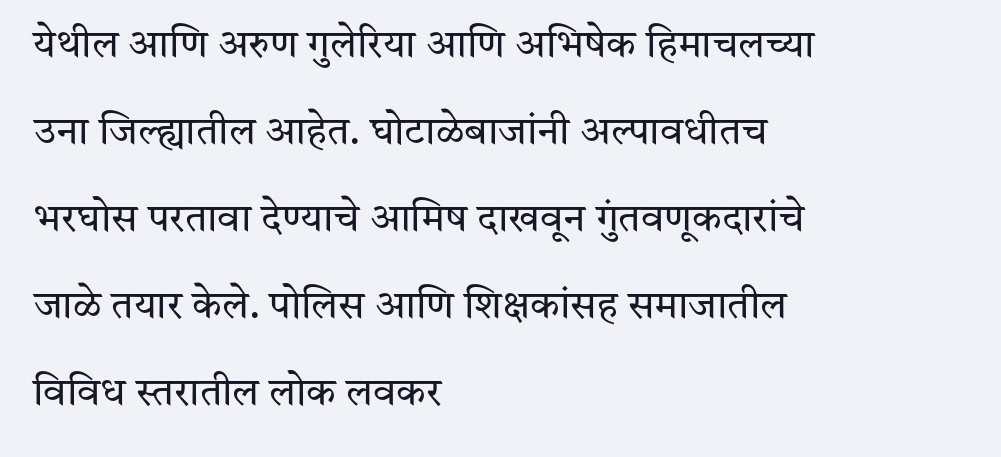येथील आणि अरुण गुलेरिया आणि अभिषेक हिमाचलच्या उना जिल्ह्यातील आहेत. घोटाळेबाजांनी अल्पावधीतच भरघोस परतावा देण्याचे आमिष दाखवून गुंतवणूकदारांचे जाळे तयार केले. पोलिस आणि शिक्षकांसह समाजातील विविध स्तरातील लोक लवकर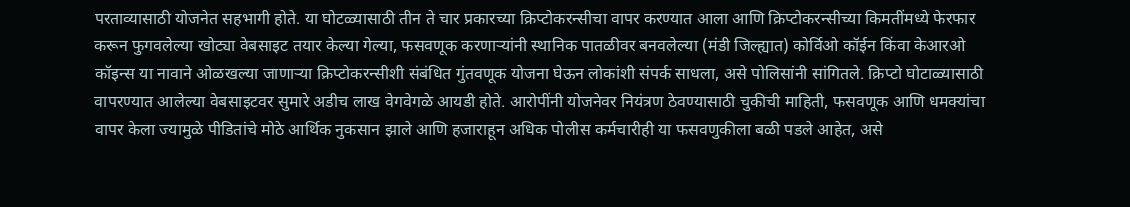परताव्यासाठी योजनेत सहभागी होते. या घोटळ्यासाठी तीन ते चार प्रकारच्या क्रिप्टोकरन्सीचा वापर करण्यात आला आणि क्रिप्टोकरन्सीच्या किमतींमध्ये फेरफार करून फुगवलेल्या खोट्या वेबसाइट तयार केल्या गेल्या, फसवणूक करणाऱ्यांनी स्थानिक पातळीवर बनवलेल्या (मंडी जिल्ह्यात) कोर्विओ कॉईन किंवा केआरओ कॉइन्स या नावाने ओळखल्या जाणाऱ्या क्रिप्टोकरन्सीशी संबंधित गुंतवणूक योजना घेऊन लोकांशी संपर्क साधला, असे पोलिसांनी सांगितले. क्रिप्टो घोटाळ्यासाठी वापरण्यात आलेल्या वेबसाइटवर सुमारे अडीच लाख वेगवेगळे आयडी होते. आरोपींनी योजनेवर नियंत्रण ठेवण्यासाठी चुकीची माहिती, फसवणूक आणि धमक्यांचा वापर केला ज्यामुळे पीडितांचे मोठे आर्थिक नुकसान झाले आणि हजाराहून अधिक पोलीस कर्मचारीही या फसवणुकीला बळी पडले आहेत, असे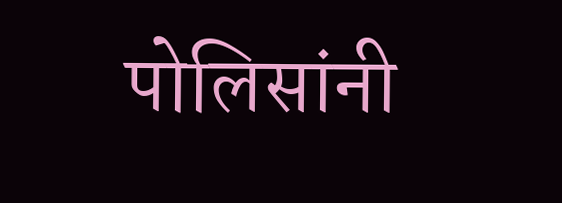पोलिसांनी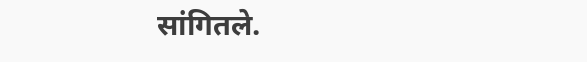सांगितले.